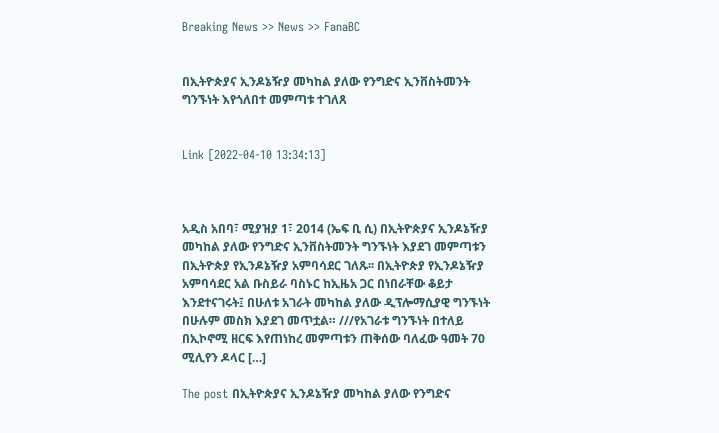Breaking News >> News >> FanaBC


በኢትዮጵያና ኢንዶኔዥያ መካከል ያለው የንግድና ኢንቨስትመንት ግንኙነት እየጎለበተ መምጣቱ ተገለጸ


Link [2022-04-10 13:34:13]



አዲስ አበባ፣ ሚያዝያ 1፣ 2014 (ኤፍ ቢ ሲ) በኢትዮጵያና ኢንዶኔዥያ መካከል ያለው የንግድና ኢንቨስትመንት ግንኙነት እያደገ መምጣቱን በኢትዮጵያ የኢንዶኔዥያ አምባሳደር ገለጹ፡፡ በኢትዮጵያ የኢንዶኔዥያ አምባሳደር አል ቡስይራ ባስኑር ከኢዜአ ጋር በነበራቸው ቆይታ እንደተናገሩት፤ በሁለቱ አገራት መካከል ያለው ዲፕሎማሲያዊ ግንኙነት በሁሉም መስክ እያደገ መጥቷል። ///የአገራቱ ግንኙነት በተለይ በኢኮኖሚ ዘርፍ እየጠነከረ መምጣቱን ጠቅሰው ባለፈው ዓመት 70 ሚሊየን ዶላር […]

The post በኢትዮጵያና ኢንዶኔዥያ መካከል ያለው የንግድና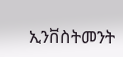ኢንቨስትመንት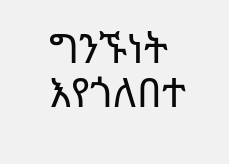ግንኙነት እየጎለበተ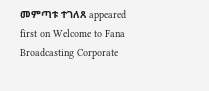መምጣቱ ተገለጸ appeared first on Welcome to Fana Broadcasting Corporate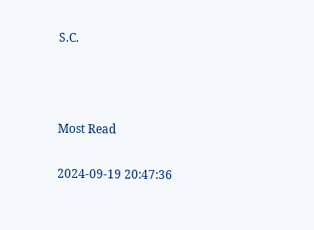S.C.



Most Read

2024-09-19 20:47:36